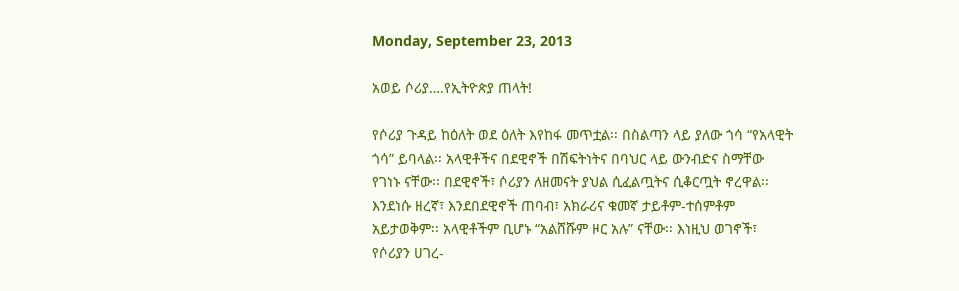Monday, September 23, 2013

አወይ ሶሪያ….የኢትዮጵያ ጠላት!

የሶሪያ ጉዳይ ከዕለት ወደ ዕለት እየከፋ መጥቷል፡፡ በስልጣን ላይ ያለው ጎሳ “የአላዊት ጎሳ” ይባላል፡፡ አላዊቶችና በደዊኖች በሽፍትነትና በባህር ላይ ውንብድና ስማቸው የገነኑ ናቸው፡፡ በደዊኖች፣ ሶሪያን ለዘመናት ያህል ሲፈልጧትና ሲቆርጧት ኖረዋል፡፡ እንደነሱ ዘረኛ፣ እንደበደዊኖች ጠባብ፣ አክራሪና ቁመኛ ታይቶም-ተሰምቶም አይታወቅም፡፡ አላዊቶችም ቢሆኑ “አልሸሹም ዞር አሉ” ናቸው፡፡ እነዚህ ወገኖች፣ የሶሪያን ሀገረ-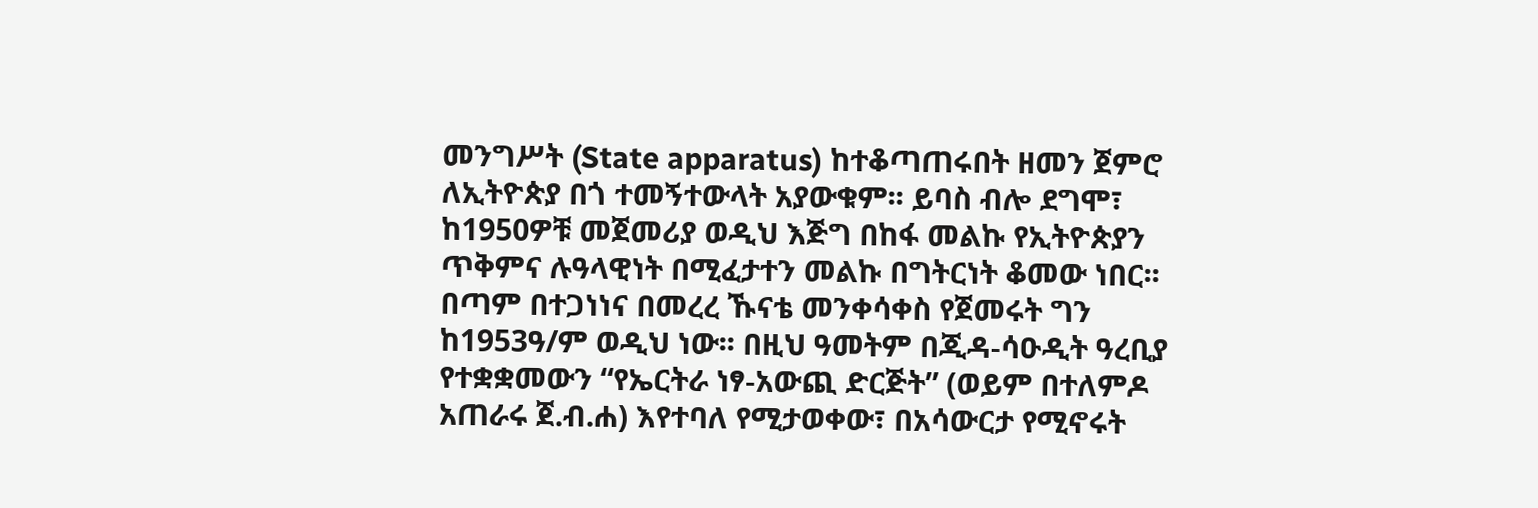መንግሥት (State apparatus) ከተቆጣጠሩበት ዘመን ጀምሮ ለኢትዮጵያ በጎ ተመኝተውላት አያውቁም፡፡ ይባስ ብሎ ደግሞ፣ ከ1950ዎቹ መጀመሪያ ወዲህ እጅግ በከፋ መልኩ የኢትዮጵያን ጥቅምና ሉዓላዊነት በሚፈታተን መልኩ በግትርነት ቆመው ነበር፡፡ በጣም በተጋነነና በመረረ ኹናቴ መንቀሳቀስ የጀመሩት ግን ከ1953ዓ/ም ወዲህ ነው፡፡ በዚህ ዓመትም በጂዳ-ሳዑዲት ዓረቢያ የተቋቋመውን “የኤርትራ ነፃ-አውጪ ድርጅት” (ወይም በተለምዶ አጠራሩ ጀ.ብ.ሐ) እየተባለ የሚታወቀው፣ በአሳውርታ የሚኖሩት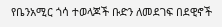የቤንአሚር ጎሳ ተወላጆች ቡድን ለመደገፍ በደዊኖች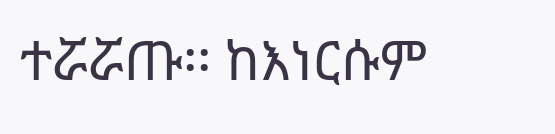ተሯሯጡ፡፡ ከእነርሱም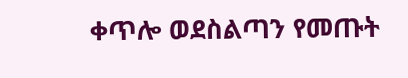ቀጥሎ ወደስልጣን የመጡት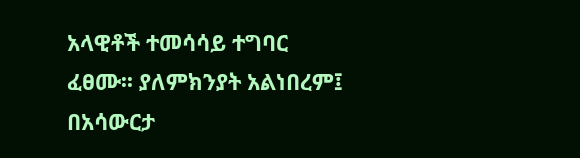አላዊቶች ተመሳሳይ ተግባር ፈፀሙ፡፡ ያለምክንያት አልነበረም፤ በአሳውርታ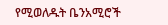የሚወለዱት ቤንአሚሮች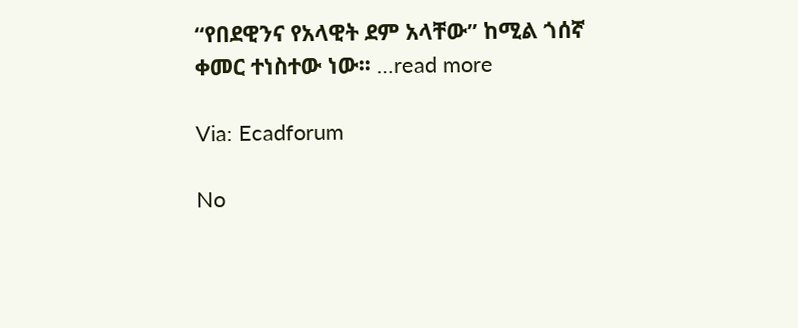“የበደዊንና የአላዊት ደም አላቸው” ከሚል ጎሰኛ ቀመር ተነስተው ነው፡፡ …read more

Via: Ecadforum

No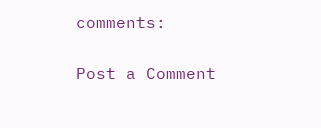comments:

Post a Comment